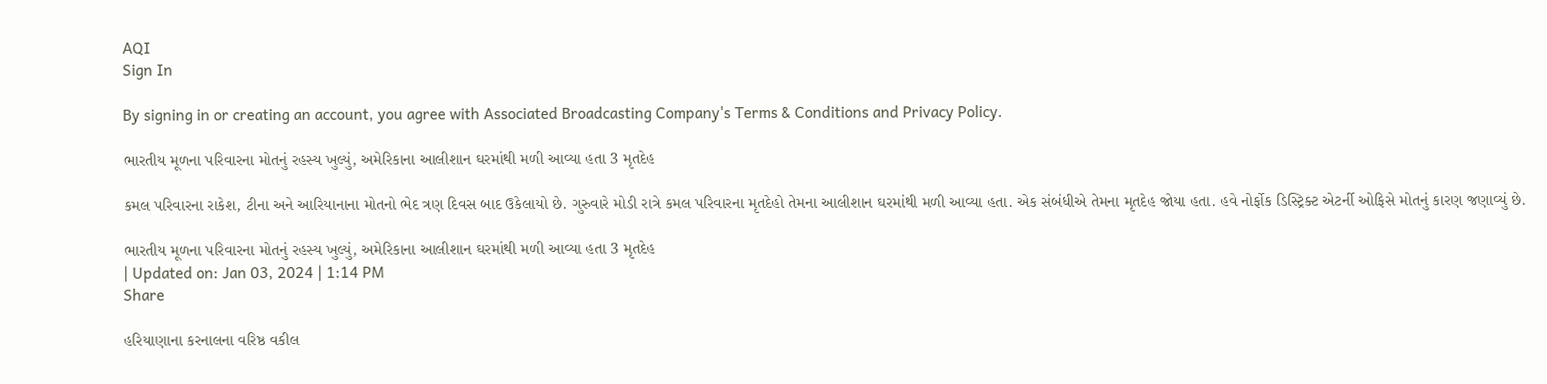AQI
Sign In

By signing in or creating an account, you agree with Associated Broadcasting Company's Terms & Conditions and Privacy Policy.

ભારતીય મૂળના પરિવારના મોતનું રહસ્ય ખુલ્યું, અમેરિકાના આલીશાન ઘરમાંથી મળી આવ્યા હતા 3 મૃતદેહ

કમલ પરિવારના રાકેશ, ટીના અને આરિયાનાના મોતનો ભેદ ત્રણ દિવસ બાદ ઉકેલાયો છે. ગુરુવારે મોડી રાત્રે કમલ પરિવારના મૃતદેહો તેમના આલીશાન ઘરમાંથી મળી આવ્યા હતા. એક સંબંધીએ તેમના મૃતદેહ જોયા હતા. હવે નોર્ફોક ડિસ્ટ્રિક્ટ એટર્ની ઓફિસે મોતનું કારણ જણાવ્યું છે.

ભારતીય મૂળના પરિવારના મોતનું રહસ્ય ખુલ્યું, અમેરિકાના આલીશાન ઘરમાંથી મળી આવ્યા હતા 3 મૃતદેહ
| Updated on: Jan 03, 2024 | 1:14 PM
Share

હરિયાણાના કરનાલના વરિષ્ઠ વકીલ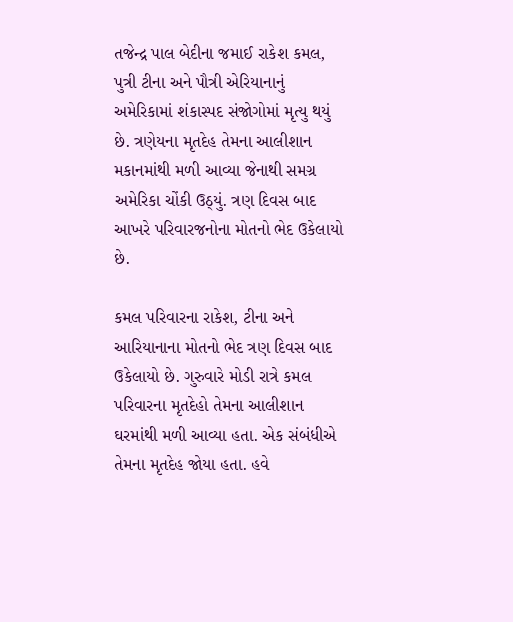તજેન્દ્ર પાલ બેદીના જમાઈ રાકેશ કમલ, પુત્રી ટીના અને પૌત્રી એરિયાનાનું અમેરિકામાં શંકાસ્પદ સંજોગોમાં મૃત્યુ થયું છે. ત્રણેયના મૃતદેહ તેમના આલીશાન મકાનમાંથી મળી આવ્યા જેનાથી સમગ્ર અમેરિકા ચોંકી ઉઠ્યું. ત્રણ દિવસ બાદ આખરે પરિવારજનોના મોતનો ભેદ ઉકેલાયો છે.

કમલ પરિવારના રાકેશ, ટીના અને આરિયાનાના મોતનો ભેદ ત્રણ દિવસ બાદ ઉકેલાયો છે. ગુરુવારે મોડી રાત્રે કમલ પરિવારના મૃતદેહો તેમના આલીશાન ઘરમાંથી મળી આવ્યા હતા. એક સંબંધીએ તેમના મૃતદેહ જોયા હતા. હવે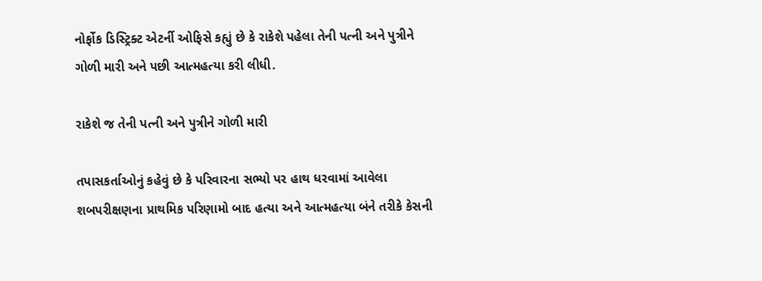નોર્ફોક ડિસ્ટ્રિક્ટ એટર્ની ઓફિસે કહ્યું છે કે રાકેશે પહેલા તેની પત્ની અને પુત્રીને ગોળી મારી અને પછી આત્મહત્યા કરી લીધી.

રાકેશે જ તેની પત્ની અને પુત્રીને ગોળી મારી

તપાસકર્તાઓનું કહેવું છે કે પરિવારના સભ્યો પર હાથ ધરવામાં આવેલા શબપરીક્ષણના પ્રાથમિક પરિણામો બાદ હત્યા અને આત્મહત્યા બંને તરીકે કેસની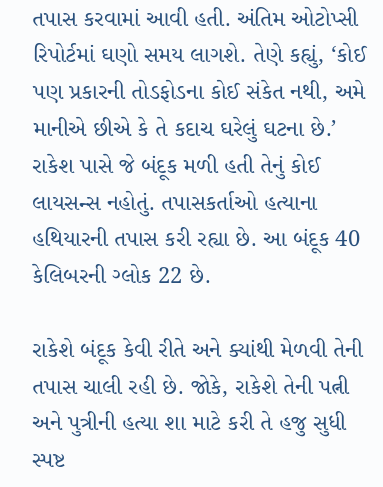તપાસ કરવામાં આવી હતી. અંતિમ ઓટોપ્સી રિપોર્ટમાં ઘણો સમય લાગશે. તેણે કહ્યું, ‘કોઈ પણ પ્રકારની તોડફોડના કોઈ સંકેત નથી, અમે માનીએ છીએ કે તે કદાચ ઘરેલું ઘટના છે.’ રાકેશ પાસે જે બંદૂક મળી હતી તેનું કોઈ લાયસન્સ નહોતું. તપાસકર્તાઓ હત્યાના હથિયારની તપાસ કરી રહ્યા છે. આ બંદૂક 40 કેલિબરની ગ્લોક 22 છે.

રાકેશે બંદૂક કેવી રીતે અને ક્યાંથી મેળવી તેની તપાસ ચાલી રહી છે. જોકે, રાકેશે તેની પત્ની અને પુત્રીની હત્યા શા માટે કરી તે હજુ સુધી સ્પષ્ટ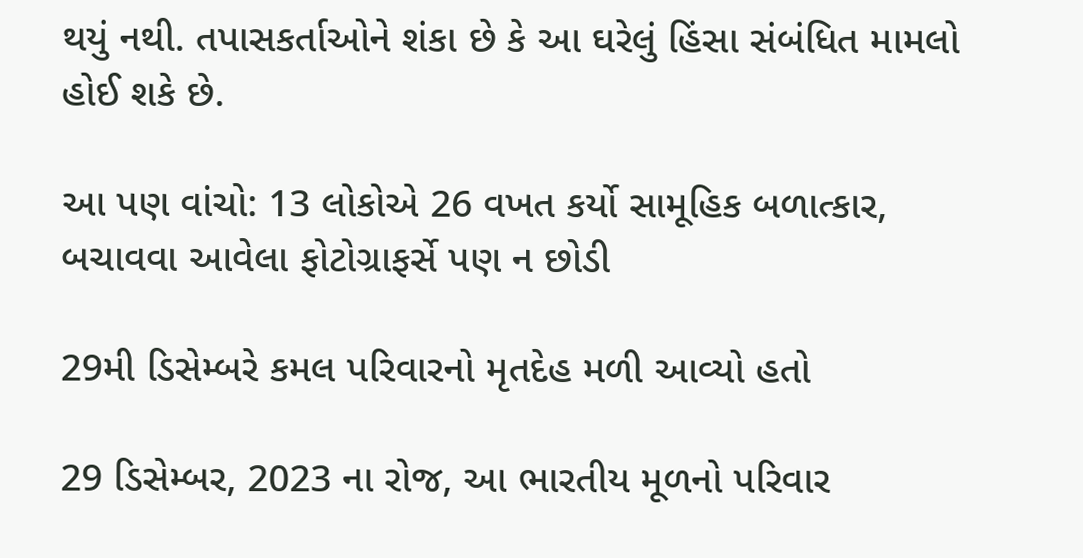થયું નથી. તપાસકર્તાઓને શંકા છે કે આ ઘરેલું હિંસા સંબંધિત મામલો હોઈ શકે છે.

આ પણ વાંચો: 13 લોકોએ 26 વખત કર્યો સામૂહિક બળાત્કાર, બચાવવા આવેલા ફોટોગ્રાફર્સે પણ ન છોડી

29મી ડિસેમ્બરે કમલ પરિવારનો મૃતદેહ મળી આવ્યો હતો

29 ડિસેમ્બર, 2023 ના રોજ, આ ભારતીય મૂળનો પરિવાર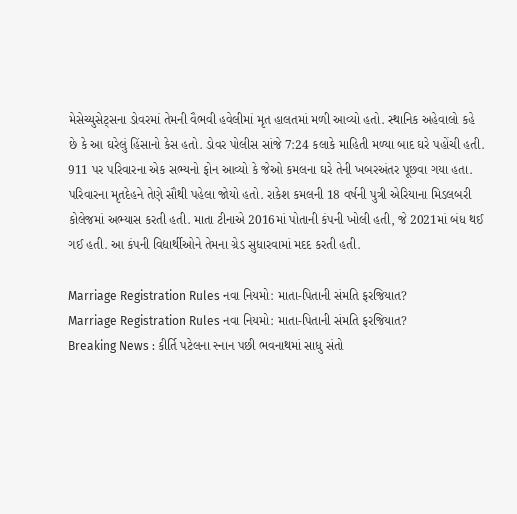મેસેચ્યુસેટ્સના ડોવરમાં તેમની વૈભવી હવેલીમાં મૃત હાલતમાં મળી આવ્યો હતો. સ્થાનિક અહેવાલો કહે છે કે આ ઘરેલું હિંસાનો કેસ હતો. ડોવર પોલીસ સાંજે 7:24 કલાકે માહિતી મળ્યા બાદ ઘરે પહોંચી હતી. 911 પર પરિવારના એક સભ્યનો ફોન આવ્યો કે જેઓ કમલના ઘરે તેની ખબરઅંતર પૂછવા ગયા હતા. પરિવારના મૃતદેહને તેણે સૌથી પહેલા જોયો હતો. રાકેશ કમલની 18 વર્ષની પુત્રી એરિયાના મિડલબરી કોલેજમાં અભ્યાસ કરતી હતી. માતા ટીનાએ 2016માં પોતાની કંપની ખોલી હતી, જે 2021માં બંધ થઈ ગઈ હતી. આ કંપની વિદ્યાર્થીઓને તેમના ગ્રેડ સુધારવામાં મદદ કરતી હતી.

Marriage Registration Rules નવા નિયમો: માતા-પિતાની સંમતિ ફરજિયાત?
Marriage Registration Rules નવા નિયમો: માતા-પિતાની સંમતિ ફરજિયાત?
Breaking News : કીર્તિ પટેલના સ્નાન પછી ભવનાથમાં સાધુ સંતો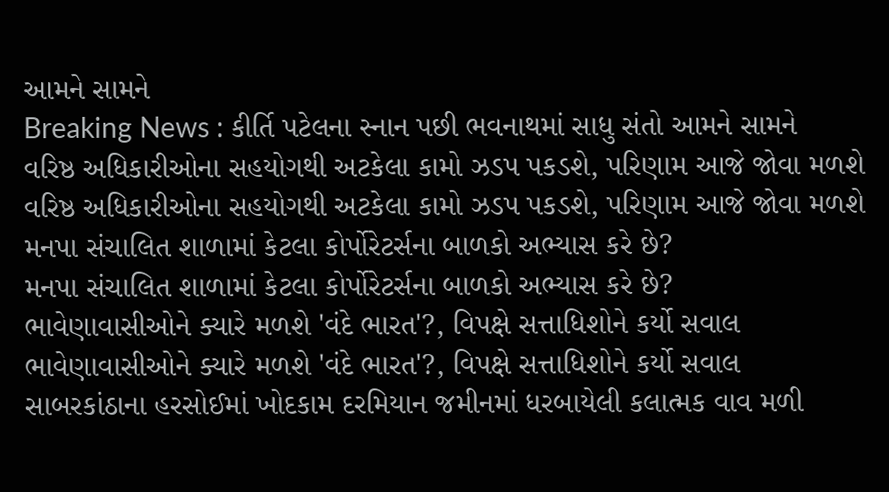આમને સામને
Breaking News : કીર્તિ પટેલના સ્નાન પછી ભવનાથમાં સાધુ સંતો આમને સામને
વરિષ્ઠ અધિકારીઓના સહયોગથી અટકેલા કામો ઝડપ પકડશે, પરિણામ આજે જોવા મળશે
વરિષ્ઠ અધિકારીઓના સહયોગથી અટકેલા કામો ઝડપ પકડશે, પરિણામ આજે જોવા મળશે
મનપા સંચાલિત શાળામાં કેટલા કોર્પોરેટર્સના બાળકો અભ્યાસ કરે છે?
મનપા સંચાલિત શાળામાં કેટલા કોર્પોરેટર્સના બાળકો અભ્યાસ કરે છે?
ભાવેણાવાસીઓને ક્યારે મળશે 'વંદે ભારત'?, વિપક્ષે સત્તાધિશોને કર્યો સવાલ
ભાવેણાવાસીઓને ક્યારે મળશે 'વંદે ભારત'?, વિપક્ષે સત્તાધિશોને કર્યો સવાલ
સાબરકાંઠાના હરસોઈમાં ખોદકામ દરમિયાન જમીનમાં ધરબાયેલી કલાત્મક વાવ મળી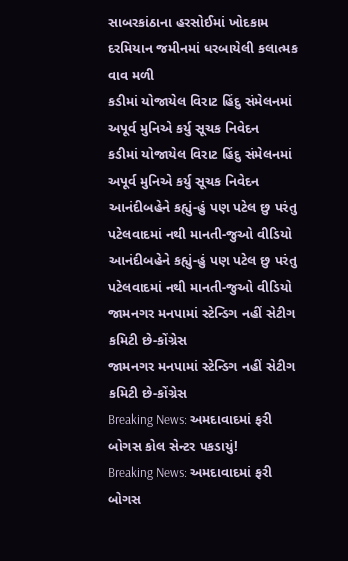સાબરકાંઠાના હરસોઈમાં ખોદકામ દરમિયાન જમીનમાં ધરબાયેલી કલાત્મક વાવ મળી
કડીમાં યોજાયેલ વિરાટ હિંદુ સંમેલનમાં અપૂર્વ મુનિએ કર્યુ સૂચક નિવેદન
કડીમાં યોજાયેલ વિરાટ હિંદુ સંમેલનમાં અપૂર્વ મુનિએ કર્યુ સૂચક નિવેદન
આનંદીબહેને કહ્યું-હું પણ પટેલ છુ પરંતુ પટેલવાદમાં નથી માનતી-જુઓ વીડિયો
આનંદીબહેને કહ્યું-હું પણ પટેલ છુ પરંતુ પટેલવાદમાં નથી માનતી-જુઓ વીડિયો
જામનગર મનપામાં સ્ટેન્ડિગ નહીં સેટીગ કમિટી છે-કોંગ્રેસ
જામનગર મનપામાં સ્ટેન્ડિગ નહીં સેટીગ કમિટી છે-કોંગ્રેસ
Breaking News: અમદાવાદમાં ફરી બોગસ કોલ સેન્ટર પકડાયું!
Breaking News: અમદાવાદમાં ફરી બોગસ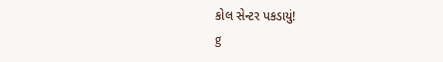કોલ સેન્ટર પકડાયું!
g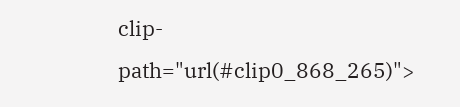clip-path="url(#clip0_868_265)">